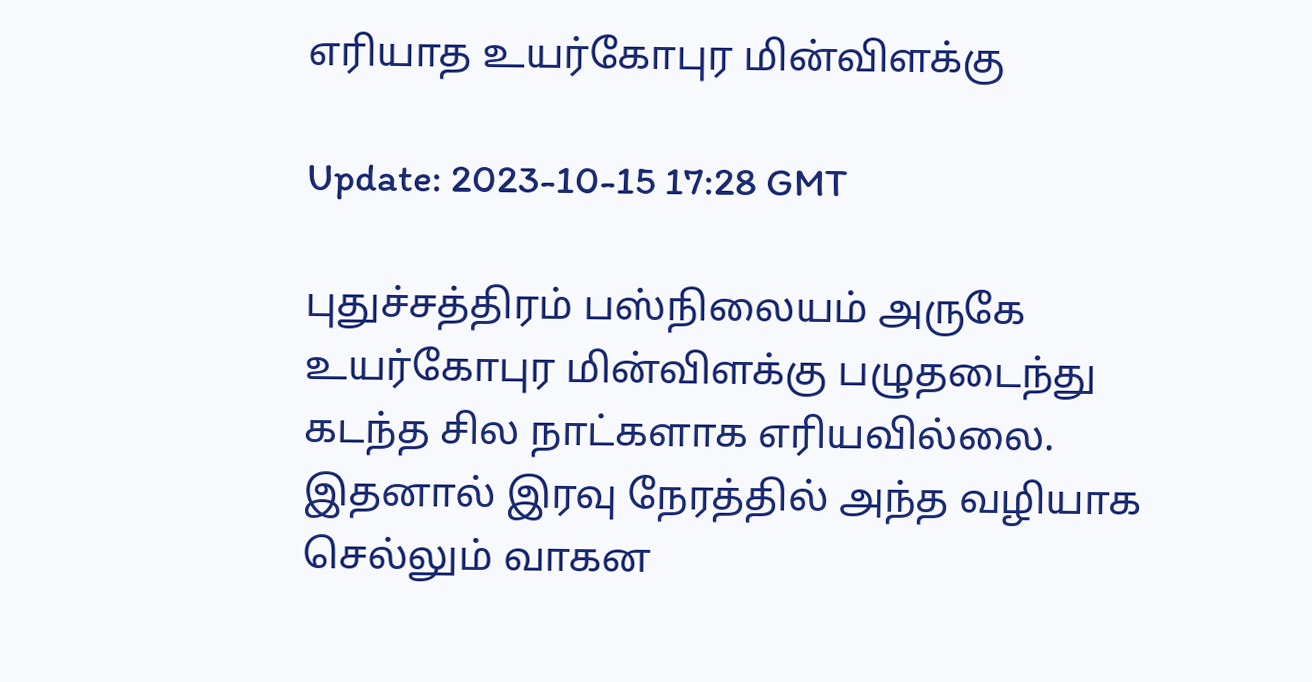எரியாத உயர்கோபுர மின்விளக்கு

Update: 2023-10-15 17:28 GMT

புதுச்சத்திரம் பஸ்நிலையம் அருகே உயர்கோபுர மின்விளக்கு பழுதடைந்து கடந்த சில நாட்களாக எரியவில்லை. இதனால் இரவு நேரத்தில் அந்த வழியாக செல்லும் வாகன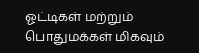ஓட்டிகள் மற்றும் பொதுமக்கள் மிகவும்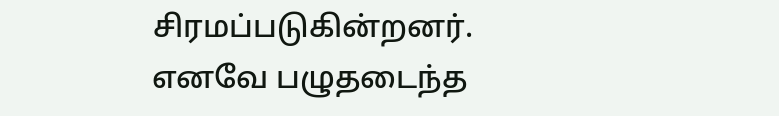சிரமப்படுகின்றனர். எனவே பழுதடைந்த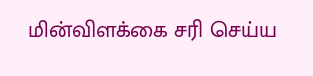மின்விளக்கை சரி செய்ய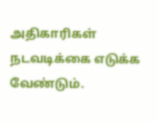அதிகாரிகள் நடவடிக்கை எடுக்க வேண்டும்.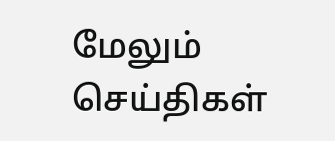மேலும் செய்திகள்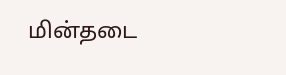மின்தடை